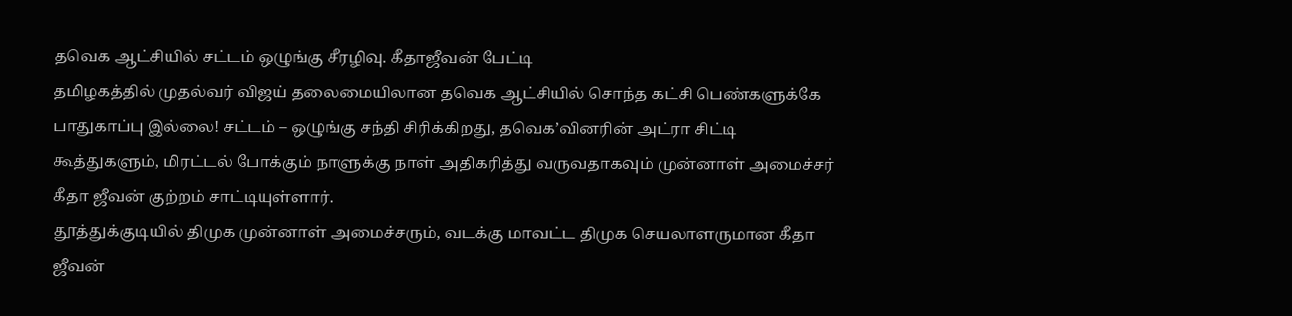தவெக ஆட்சியில் சட்டம் ஒழுங்கு சீரழிவு. கீதாஜீவன் பேட்டி
தமிழகத்தில் முதல்வர் விஜய் தலைமையிலான தவெக ஆட்சியில் சொந்த கட்சி பெண்களுக்கே பாதுகாப்பு இல்லை! சட்டம் – ஒழுங்கு சந்தி சிரிக்கிறது, தவெக’வினரின் அட்ரா சிட்டி கூத்துகளும், மிரட்டல் போக்கும் நாளுக்கு நாள் அதிகரித்து வருவதாகவும் முன்னாள் அமைச்சர் கீதா ஜீவன் குற்றம் சாட்டியுள்ளார்.
தூத்துக்குடியில் திமுக முன்னாள் அமைச்சரும், வடக்கு மாவட்ட திமுக செயலாளருமான கீதா ஜீவன்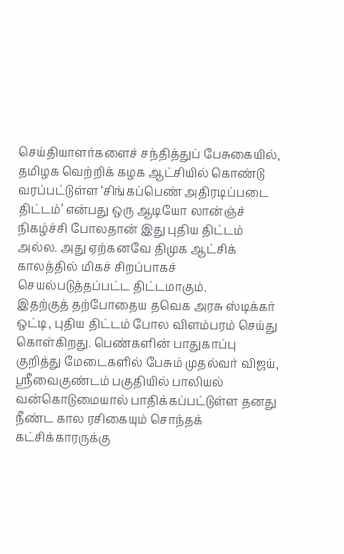செய்தியாளர்களைச் சந்தித்துப் பேசுகையில், தமிழக வெற்றிக் கழக ஆட்சியில் கொண்டு வரப்பட்டுள்ள ‘சிங்கப்பெண் அதிரடிப்படை திட்டம்’ என்பது ஒரு ஆடியோ லான்ஞ்ச் நிகழ்ச்சி போலதான் இது புதிய திட்டம் அல்ல. அது ஏற்கனவே திமுக ஆட்சிக் காலத்தில் மிகச் சிறப்பாகச் செயல்படுத்தப்பட்ட திட்டமாகும்.
இதற்குத் தற்போதைய தவெக அரசு ஸ்டிக்கர் ஒட்டி, புதிய திட்டம் போல விளம்பரம் செய்து கொள்கிறது. பெண்களின் பாதுகாப்பு குறித்து மேடைகளில் பேசும் முதல்வர் விஜய், ஸ்ரீவைகுண்டம் பகுதியில் பாலியல் வன்கொடுமையால் பாதிக்கப்பட்டுள்ள தனது நீண்ட கால ரசிகையும் சொந்தக் கட்சிக்காரருக்கு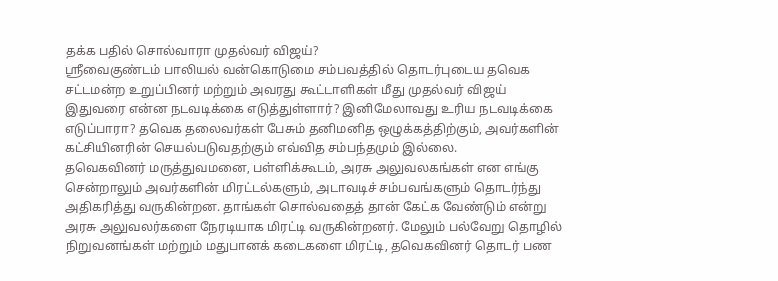தக்க பதில் சொல்வாரா முதல்வர் விஜய்?
ஸ்ரீவைகுண்டம் பாலியல் வன்கொடுமை சம்பவத்தில் தொடர்புடைய தவெக சட்டமன்ற உறுப்பினர் மற்றும் அவரது கூட்டாளிகள் மீது முதல்வர் விஜய் இதுவரை என்ன நடவடிக்கை எடுத்துள்ளார்? இனிமேலாவது உரிய நடவடிக்கை எடுப்பாரா? தவெக தலைவர்கள் பேசும் தனிமனித ஒழுக்கத்திற்கும், அவர்களின் கட்சியினரின் செயல்படுவதற்கும் எவ்வித சம்பந்தமும் இல்லை.
தவெகவினர் மருத்துவமனை, பள்ளிக்கூடம், அரசு அலுவலகங்கள் என எங்கு சென்றாலும் அவர்களின் மிரட்டல்களும், அடாவடிச் சம்பவங்களும் தொடர்ந்து அதிகரித்து வருகின்றன. தாங்கள் சொல்வதைத் தான் கேட்க வேண்டும் என்று அரசு அலுவலர்களை நேரடியாக மிரட்டி வருகின்றனர். மேலும் பல்வேறு தொழில் நிறுவனங்கள் மற்றும் மதுபானக் கடைகளை மிரட்டி, தவெகவினர் தொடர் பண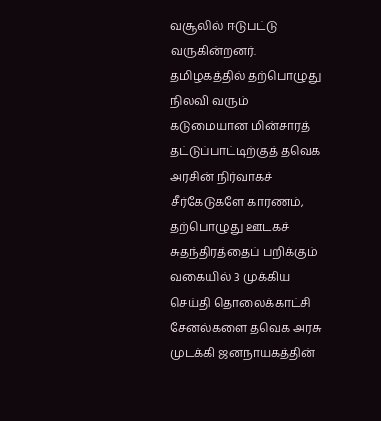வசூலில் ஈடுபட்டு வருகின்றனர்.
தமிழகத்தில் தற்பொழுது நிலவி வரும் கடுமையான மின்சாரத் தட்டுப்பாட்டிற்குத் தவெக அரசின் நிர்வாகச் சீர்கேடுகளே காரணம், தற்பொழுது ஊடகச் சுதந்திரத்தைப் பறிக்கும் வகையில் 3 முக்கிய செய்தி தொலைக்காட்சி சேனல்களை தவெக அரசு முடக்கி ஜனநாயகத்தின்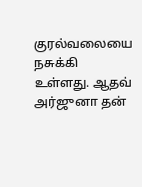குரல்வலையை நசுக்கி உள்ளது. ஆதவ் அர்ஜுனா தன்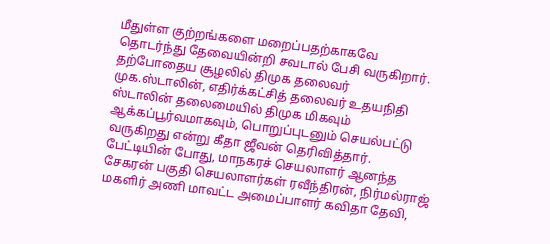மீதுள்ள குற்றங்களை மறைப்பதற்காகவே தொடர்ந்து தேவையின்றி சவடால் பேசி வருகிறார். தற்போதைய சூழலில் திமுக தலைவர் முக.ஸ்டாலின், எதிர்க்கட்சித் தலைவர் உதயநிதி ஸ்டாலின் தலைமையில் திமுக மிகவும் ஆக்கப்பூர்வமாகவும், பொறுப்புடனும் செயல்பட்டு வருகிறது என்று கீதா ஜீவன் தெரிவித்தார்.
பேட்டியின் போது, மாநகரச் செயலாளர் ஆனந்த சேகரன் பகுதி செயலாளர்கள் ரவீந்திரன், நிர்மல்ராஜ் மகளிர் அணி மாவட்ட அமைப்பாளர் கவிதா தேவி,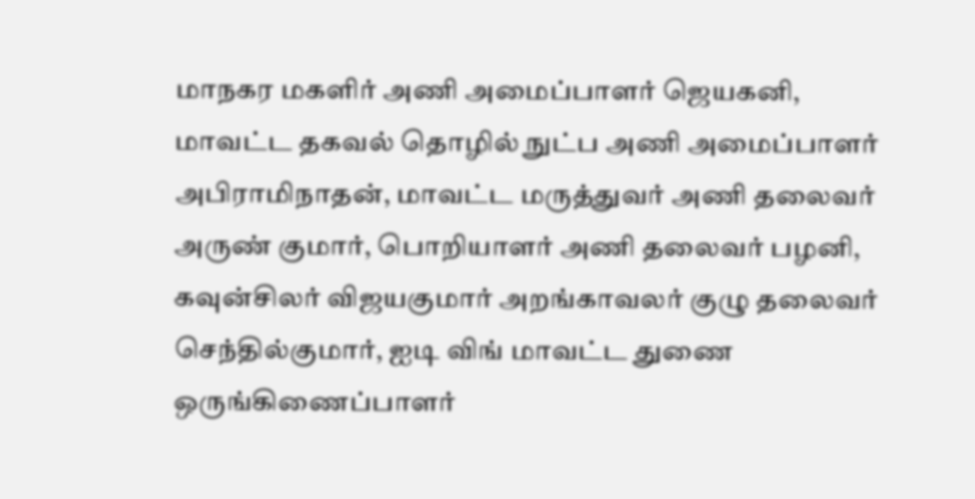மாநகர மகளிர் அணி அமைப்பாளர் ஜெயகனி, மாவட்ட தகவல் தொழில் நுட்ப அணி அமைப்பாளர் அபிராமிநாதன், மாவட்ட மருத்துவர் அணி தலைவர் அருண் குமார், பொறியாளர் அணி தலைவர் பழனி, கவுன்சிலர் விஜயகுமார் அறங்காவலர் குழு தலைவர் செந்தில்குமார், ஐடி விங் மாவட்ட துணை ஒருங்கிணைப்பாளர்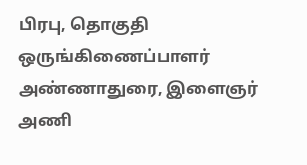பிரபு, தொகுதி ஒருங்கிணைப்பாளர் அண்ணாதுரை, இளைஞர் அணி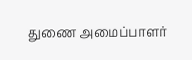துணை அமைப்பாளர்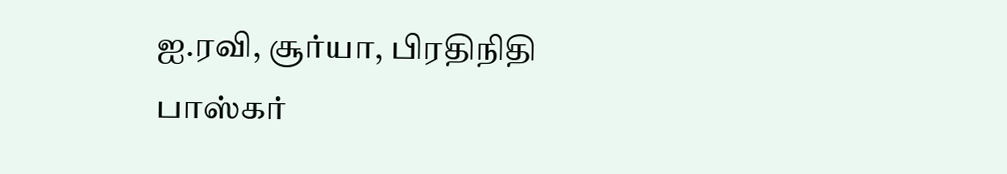ஐ.ரவி, சூர்யா, பிரதிநிதி பாஸ்கர்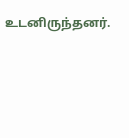உடனிருந்தனர்.